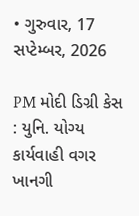• ગુરુવાર, 17 સપ્ટેમ્બર, 2026

PM મોદી ડિગ્રી કેસ : યુનિ. યોગ્ય કાર્યવાહી વગર ખાનગી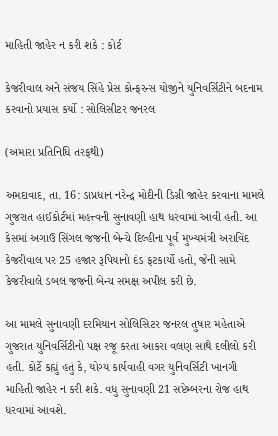માહિતી જાહેર ન કરી શકે : કોર્ટ

કેજરીવાલ અને સંજય સિંહે પ્રેસ કોન્ફરન્સ યોજીને યુનિવર્સિટીને બદનામ કરવાનો પ્રયાસ કર્યો : સોલિસીટર જનરલ

(અમારા પ્રતિનિધિ તરફથી)

અમદાવાદ, તા. 16: ડાપ્રધાન નરેન્દ્ર મોદીની ડિગ્રી જાહેર કરવાના મામલે ગુજરાત હાઈકોર્ટમાં મહત્ત્વની સુનાવણી હાથ ધરવામાં આવી હતી. આ કેસમાં અગાઉ સિંગલ જજની બેન્ચે દિલ્હીના પૂર્વ મુખ્યમંત્રી અરાવિંદ કેજરીવાલ પર 25 હજાર રૂપિયાનો દંડ ફટકાર્યો હતો, જેની સામે કેજરીવાલે ડબલ જજની બેન્ચ સમક્ષ અપીલ કરી છે.

આ મામલે સુનાવણી દરમિયાન સોલિસિટર જનરલ તુષાર મહેતાએ ગુજરાત યુનિવર્સિટીનો પક્ષ રજૂ કરતા આકરા વલણ સાથે દલીલો કરી હતી. કોર્ટે કહ્યું હતું કે, યોગ્ય કાર્યવાહી વગર યુનિવર્સિટી ખાનગી માહિતી જાહેર ન કરી શકે. વધુ સુનાવણી 21 સપ્ટેમ્બરના રોજ હાથ ધરવામાં આવશે.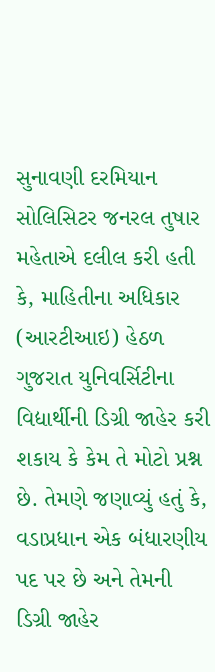સુનાવણી દરમિયાન સોલિસિટર જનરલ તુષાર મહેતાએ દલીલ કરી હતી કે, માહિતીના અધિકાર (આરટીઆઇ) હેઠળ ગુજરાત યુનિવર્સિટીના વિદ્યાર્થીની ડિગ્રી જાહેર કરી શકાય કે કેમ તે મોટો પ્રશ્ન છે. તેમણે જણાવ્યું હતું કે, વડાપ્રધાન એક બંધારણીય પદ પર છે અને તેમની ડિગ્રી જાહેર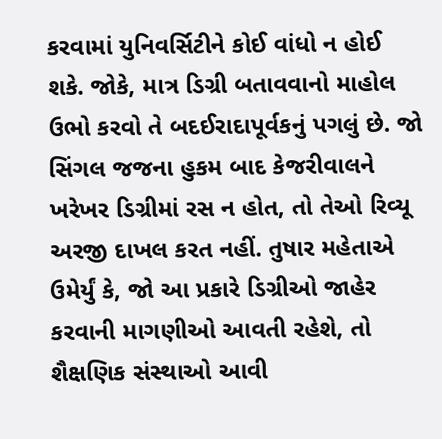કરવામાં યુનિવર્સિટીને કોઈ વાંધો ન હોઈ શકે. જોકે, માત્ર ડિગ્રી બતાવવાનો માહોલ ઉભો કરવો તે બદઈરાદાપૂર્વકનું પગલું છે. જો સિંગલ જજના હુકમ બાદ કેજરીવાલને ખરેખર ડિગ્રીમાં રસ ન હોત, તો તેઓ રિવ્યૂ અરજી દાખલ કરત નહીં. તુષાર મહેતાએ ઉમેર્યું કે, જો આ પ્રકારે ડિગ્રીઓ જાહેર કરવાની માગણીઓ આવતી રહેશે, તો શૈક્ષણિક સંસ્થાઓ આવી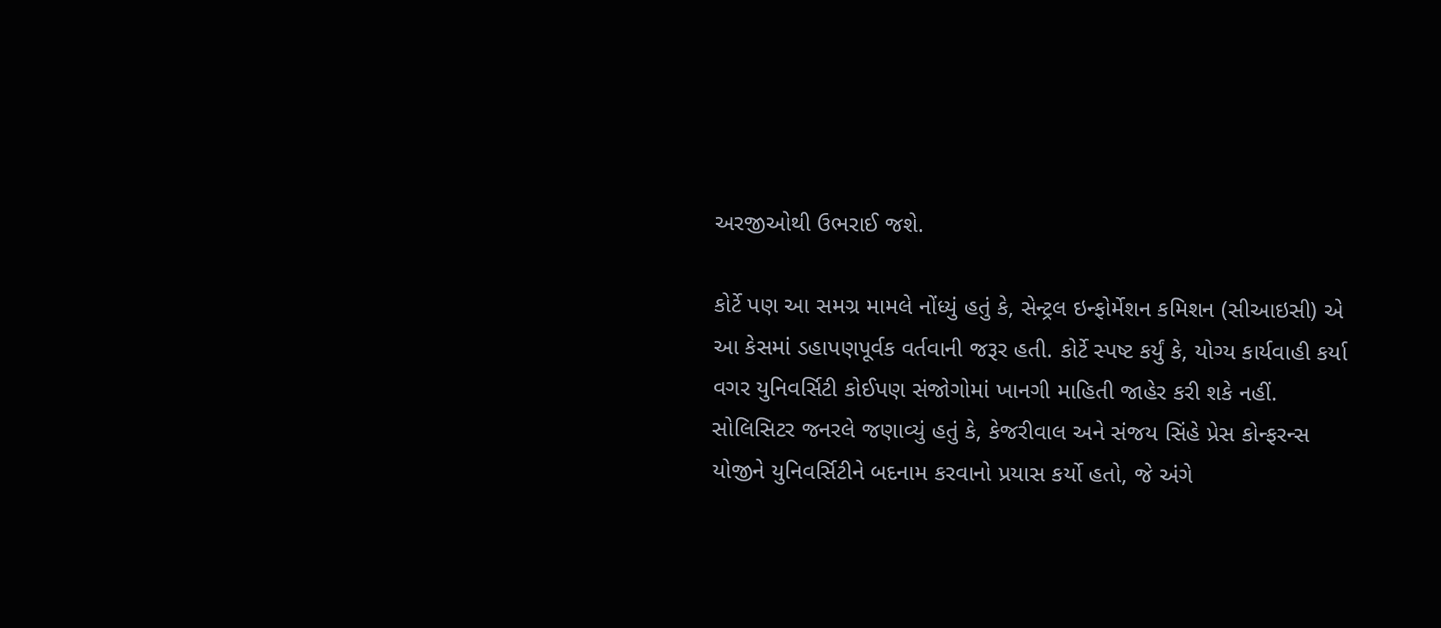અરજીઓથી ઉભરાઈ જશે.

કોર્ટે પણ આ સમગ્ર મામલે નોંધ્યું હતું કે, સેન્ટ્રલ ઇન્ફોર્મેશન કમિશન (સીઆઇસી) એ આ કેસમાં ડહાપણપૂર્વક વર્તવાની જરૂર હતી. કોર્ટે સ્પષ્ટ કર્યું કે, યોગ્ય કાર્યવાહી કર્યા વગર યુનિવર્સિટી કોઈપણ સંજોગોમાં ખાનગી માહિતી જાહેર કરી શકે નહીં. સોલિસિટર જનરલે જણાવ્યું હતું કે, કેજરીવાલ અને સંજય સિંહે પ્રેસ કોન્ફરન્સ યોજીને યુનિવર્સિટીને બદનામ કરવાનો પ્રયાસ કર્યો હતો, જે અંગે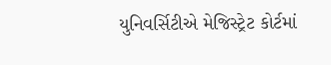યુનિવર્સિટીએ મેજિસ્ટ્રેટ કોર્ટમાં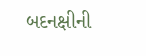બદનક્ષીની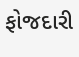ફોજદારી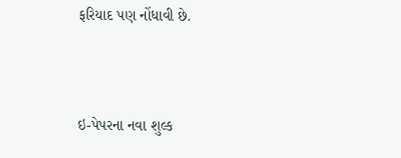ફરિયાદ પણ નોંધાવી છે.



ઇ-પેપરના નવા શુલ્ક